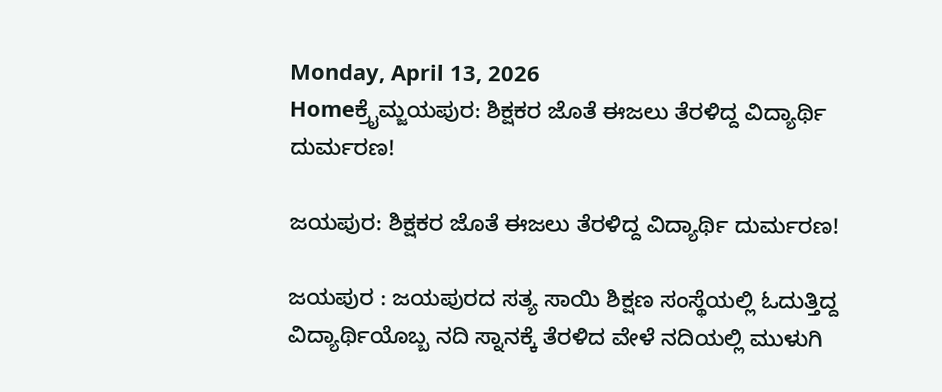Monday, April 13, 2026
Homeಕ್ರೈಮ್ಜಯಪುರ: ಶಿಕ್ಷಕರ ಜೊತೆ ಈಜಲು ತೆರಳಿದ್ದ ವಿದ್ಯಾರ್ಥಿ ದುರ್ಮರಣ!

ಜಯಪುರ: ಶಿಕ್ಷಕರ ಜೊತೆ ಈಜಲು ತೆರಳಿದ್ದ ವಿದ್ಯಾರ್ಥಿ ದುರ್ಮರಣ!

ಜಯಪುರ : ಜಯಪುರದ ಸತ್ಯ ಸಾಯಿ ಶಿಕ್ಷಣ ಸಂಸ್ಥೆಯಲ್ಲಿ ಓದುತ್ತಿದ್ದ ವಿದ್ಯಾರ್ಥಿಯೊಬ್ಬ ನದಿ ಸ್ನಾನಕ್ಕೆ ತೆರಳಿದ ವೇಳೆ ನದಿಯಲ್ಲಿ ಮುಳುಗಿ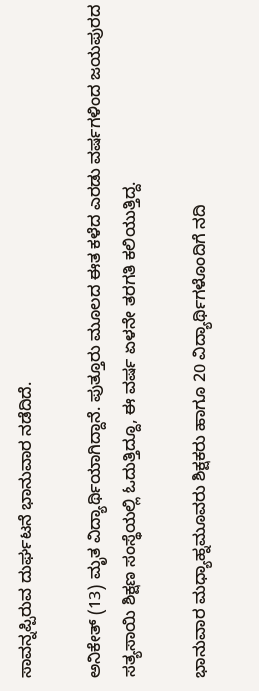ಸಾವನ್ನಪ್ಪಿರುವ ದುರ್ಘಟನೆ ಭಾನುವಾರ ನಡೆದಿದೆ.

ಅನಿಕೇತ್ (13) ಮೃತ ವಿದ್ಯಾರ್ಥಿಯಾಗಿದ್ದಾನೆ. ಪುತ್ತೂರು ಮೂಲದ ಈತ ಕಳೆದ ಎರಡು ವರ್ಷಗಳಿಂದ ಜಯಪುರದ ಸತ್ಯಸಾಯಿ ಶಿಕ್ಷಣ ಸಂಸ್ಥೆಯಲ್ಲಿ ಓದುತ್ತಿದ್ದೂ, ಈ ವರ್ಷ ಏಳನೇ ತರಗತಿ ಕಲಿಯುತ್ತಿದ್ದ.

ಭಾನುವಾರ ಮಧ್ಯಾಹ್ನಮೂವರು ಶಿಕ್ಷಕರು ಹಾಗೂ 20 ವಿದ್ಯಾರ್ಥಿಗಳೊಂದಿಗೆ ನದಿ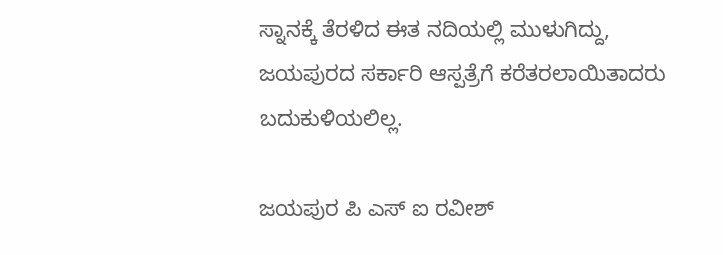ಸ್ನಾನಕ್ಕೆ ತೆರಳಿದ ಈತ ನದಿಯಲ್ಲಿ ಮುಳುಗಿದ್ದು, ಜಯಪುರದ ಸರ್ಕಾರಿ ಆಸ್ಪತ್ರೆಗೆ ಕರೆತರಲಾಯಿತಾದರು ಬದುಕುಳಿಯಲಿಲ್ಲ.

ಜಯಪುರ ಪಿ ಎಸ್ ಐ ರವೀಶ್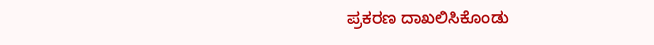ಪ್ರಕರಣ ದಾಖಲಿಸಿಕೊಂಡು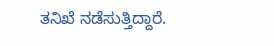ತನಿಖೆ ನಡೆಸುತ್ತಿದ್ದಾರೆ.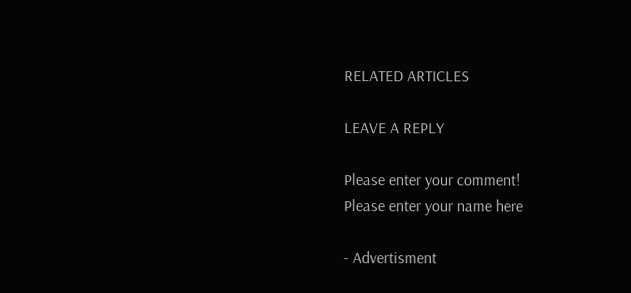RELATED ARTICLES

LEAVE A REPLY

Please enter your comment!
Please enter your name here

- Advertisment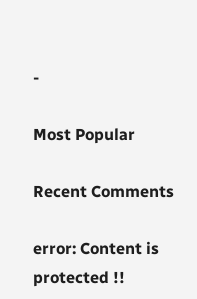-

Most Popular

Recent Comments

error: Content is protected !!